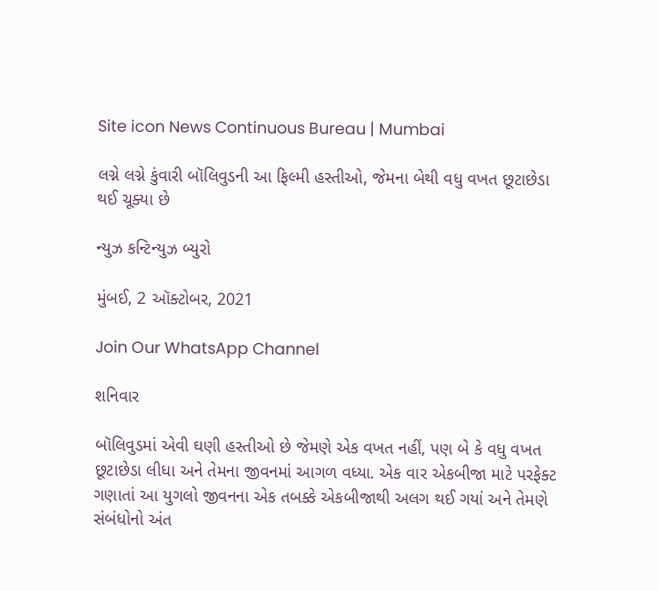Site icon News Continuous Bureau | Mumbai

લગ્ને લગ્ને કુંવારી બૉલિવુડની આ ફિલ્મી હસ્તીઓ, જેમના બેથી વધુ વખત છૂટાછેડા થઈ ચૂક્યા છે

ન્યુઝ કન્ટિન્યુઝ બ્યુરો

મુંબઈ, 2 ઑક્ટોબર, 2021

Join Our WhatsApp Channel

શનિવાર

બૉલિવુડમાં એવી ઘણી હસ્તીઓ છે જેમણે એક વખત નહીં, પણ બે કે વધુ વખત છૂટાછેડા લીધા અને તેમના જીવનમાં આગળ વધ્યા. એક વાર એકબીજા માટે પરફેક્ટ ગણાતાં આ યુગલો જીવનના એક તબક્કે એકબીજાથી અલગ થઈ ગયાં અને તેમણે સંબંધોનો અંત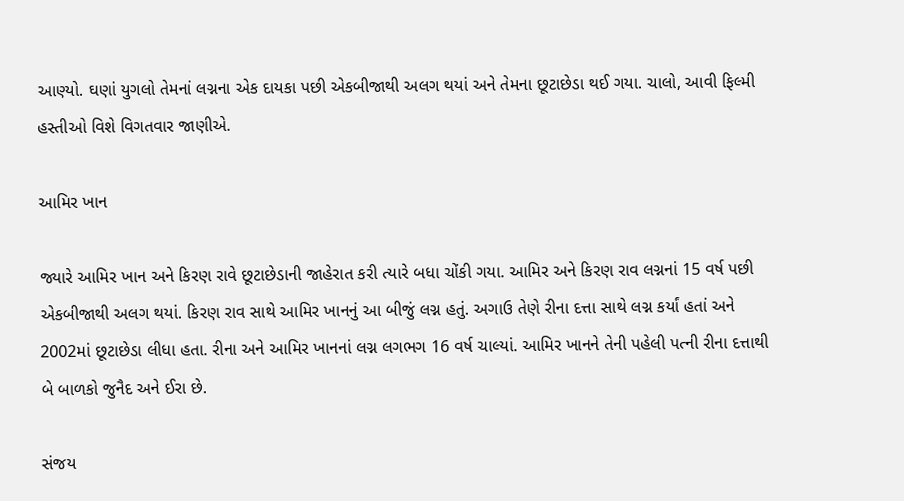આણ્યો. ઘણાં યુગલો તેમનાં લગ્નના એક દાયકા પછી એકબીજાથી અલગ થયાં અને તેમના છૂટાછેડા થઈ ગયા. ચાલો, આવી ફિલ્મી હસ્તીઓ વિશે વિગતવાર જાણીએ.

આમિર ખાન

જ્યારે આમિર ખાન અને કિરણ રાવે છૂટાછેડાની જાહેરાત કરી ત્યારે બધા ચોંકી ગયા. આમિર અને કિરણ રાવ લગ્નનાં 15 વર્ષ પછી એકબીજાથી અલગ થયાં. કિરણ રાવ સાથે આમિર ખાનનું આ બીજું લગ્ન હતું. અગાઉ તેણે રીના દત્તા સાથે લગ્ન કર્યાં હતાં અને 2002માં છૂટાછેડા લીધા હતા. રીના અને આમિર ખાનનાં લગ્ન લગભગ 16 વર્ષ ચાલ્યાં. આમિર ખાનને તેની પહેલી પત્ની રીના દત્તાથી બે બાળકો જુનૈદ અને ઈરા છે.

સંજય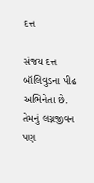દત્ત

સંજય દત્ત બૉલિવુડના પીઢ અભિનેતા છે. તેમનું લગ્નજીવન પણ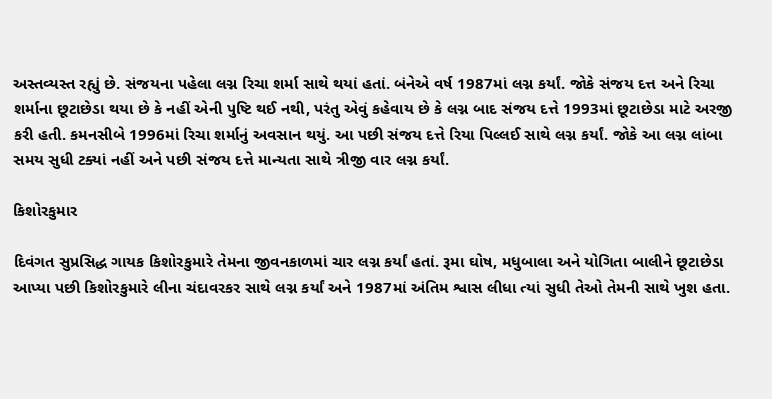અસ્તવ્યસ્ત રહ્યું છે. સંજયના પહેલા લગ્ન રિચા શર્મા સાથે થયાં હતાં. બંનેએ વર્ષ 1987માં લગ્ન કર્યાં. જોકે સંજય દત્ત અને રિચા શર્માના છૂટાછેડા થયા છે કે નહીં એની પુષ્ટિ થઈ નથી, પરંતુ એવું કહેવાય છે કે લગ્ન બાદ સંજય દત્તે 1993માં છૂટાછેડા માટે અરજી કરી હતી. કમનસીબે 1996માં રિચા શર્માનું અવસાન થયું. આ પછી સંજય દત્તે રિયા પિલ્લઈ સાથે લગ્ન કર્યાં. જોકે આ લગ્ન લાંબા સમય સુધી ટક્યાં નહીં અને પછી સંજય દત્તે માન્યતા સાથે ત્રીજી વાર લગ્ન કર્યાં.

કિશોરકુમાર

દિવંગત સુપ્રસિદ્ધ ગાયક કિશોરકુમારે તેમના જીવનકાળમાં ચાર લગ્ન કર્યાં હતાં. રૂમા ઘોષ, મધુબાલા અને યોગિતા બાલીને છૂટાછેડા આપ્યા પછી કિશોરકુમારે લીના ચંદાવરકર સાથે લગ્ન કર્યાં અને 1987માં અંતિમ શ્વાસ લીધા ત્યાં સુધી તેઓ તેમની સાથે ખુશ હતા.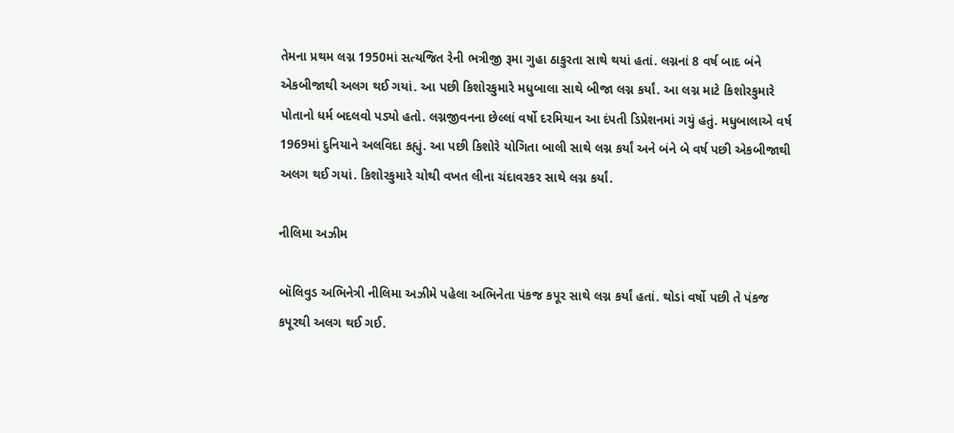તેમના પ્રથમ લગ્ન 1950માં સત્યજિત રેની ભત્રીજી રૂમા ગુહા ઠાકુરતા સાથે થયાં હતાં. લગ્નનાં 8 વર્ષ બાદ બંને એકબીજાથી અલગ થઈ ગયાં. આ પછી કિશોરકુમારે મધુબાલા સાથે બીજા લગ્ન કર્યાં. આ લગ્ન માટે કિશોરકુમારે પોતાનો ધર્મ બદલવો પડ્યો હતો. લગ્નજીવનના છેલ્લાં વર્ષો દરમિયાન આ દંપતી ડિપ્રેશનમાં ગયું હતું. મધુબાલાએ વર્ષ 1969માં દુનિયાને અલવિદા કહ્યું. આ પછી કિશોરે યોગિતા બાલી સાથે લગ્ન કર્યાં અને બંને બે વર્ષ પછી એકબીજાથી અલગ થઈ ગયાં. કિશોરકુમારે ચોથી વખત લીના ચંદાવરકર સાથે લગ્ન કર્યાં.

નીલિમા અઝીમ

બૉલિવુડ અભિનેત્રી નીલિમા અઝીમે પહેલા અભિનેતા પંકજ કપૂર સાથે લગ્ન કર્યાં હતાં. થોડાં વર્ષો પછી તે પંકજ કપૂરથી અલગ થઈ ગઈ.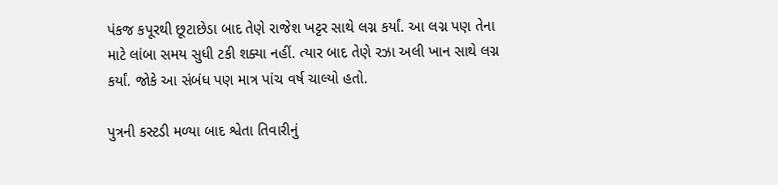પંકજ કપૂરથી છૂટાછેડા બાદ તેણે રાજેશ ખટ્ટર સાથે લગ્ન કર્યાં. આ લગ્ન પણ તેના માટે લાંબા સમય સુધી ટકી શક્યા નહીં. ત્યાર બાદ તેણે રઝા અલી ખાન સાથે લગ્ન કર્યાં. જોકે આ સંબંધ પણ માત્ર પાંચ વર્ષ ચાલ્યો હતો.

પુત્રની કસ્ટડી મળ્યા બાદ શ્વેતા તિવારીનું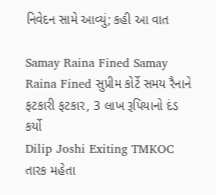નિવેદન સામે આવ્યું; કહી આ વાત

Samay Raina Fined Samay Raina Fined સુપ્રીમ કોર્ટે સમય રૈનાને ફટકારી ફટકાર, 3 લાખ રૂપિયાનો દંડ કર્યો
Dilip Joshi Exiting TMKOC તારક મહેતા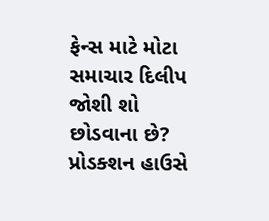ફેન્સ માટે મોટા સમાચાર દિલીપ જોશી શો છોડવાના છે? પ્રોડક્શન હાઉસે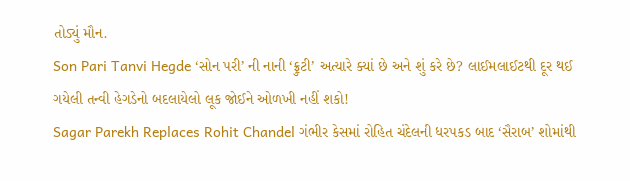તોડ્યું મૌન.
Son Pari Tanvi Hegde ‘સોન પરી’ ની નાની ‘ફ્રુટી’ અત્યારે ક્યાં છે અને શું કરે છે? લાઈમલાઈટથી દૂર થઈ ગયેલી તન્વી હેગડેનો બદલાયેલો લૂક જોઈને ઓળખી નહીં શકો!
Sagar Parekh Replaces Rohit Chandel ગંભીર કેસમાં રોહિત ચંદેલની ધરપકડ બાદ ‘સૈરાબ’ શોમાંથી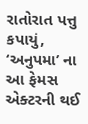રાતોરાત પત્તુ કપાયું, ‘અનુપમા’ ના આ ફેમસ એક્ટરની થઈ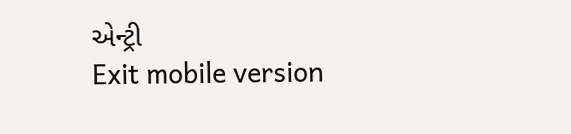એન્ટ્રી
Exit mobile version